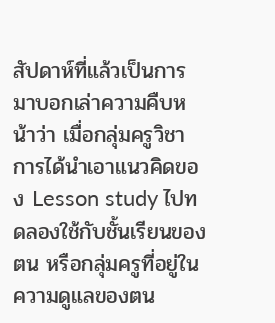สัปดาห์ที่แล้วเป็นการมาบอกเล่าความคืบหน้าว่า เมื่อกลุ่มครูวิชาการได้นำเอาแนวคิดของ Lesson study ไปทดลองใช้กับชั้นเรียนของตน หรือกลุ่มครูที่อยู่ในความดูแลของตน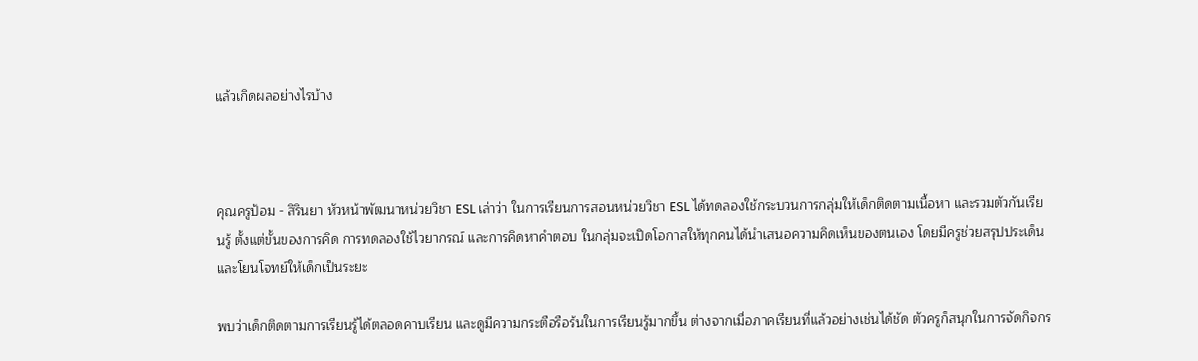แล้วเกิดผลอย่างไรบ้าง



คุณครูป้อม - สิรินยา หัวหน้าพัฒนาหน่วยวิชา ESL เล่าว่า ในการเรียนการสอนหน่วยวิชา ESL ได้ทดลองใช้กระบวนการกลุ่มให้เด็กติดตามเนื้อหา และรวมตัวกันเรียนรู้ ตั้งแต่ขั้นของการคิด การทดลองใช้ไวยากรณ์ และการคิดหาคำตอบ ในกลุ่มจะเปิดโอกาสให้ทุกคนได้นำเสนอความคิดเห็นของตนเอง โดยมีครูช่วยสรุปประเด็น และโยนโจทย์ให้เด็กเป็นระยะ

พบว่าเด็กติดตามการเรียนรู้ได้ตลอดคาบเรียน และดูมีความกระตือรือร้นในการเรียนรู้มากขึ้น ต่างจากเมื่อภาคเรียนที่แล้วอย่างเช่นได้ชัด ตัวครูก็สนุกในการจัดกิจกร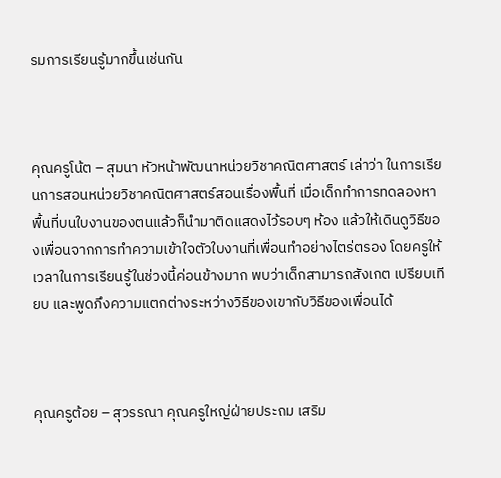รมการเรียนรู้มากขึ้นเช่นกัน



คุณครูโน้ต – สุมนา หัวหน้าพัฒนาหน่วยวิชาคณิตศาสตร์ เล่าว่า ในการเรียนการสอนหน่วยวิชาคณิตศาสตร์สอนเรื่องพื้นที่ เมื่อเด็กทำการทดลองหาพื้นที่บนใบงานของตนแล้วก็นำมาติดแสดงไว้รอบๆ ห้อง แล้วให้เดินดูวิธีของเพื่อนจากการทำความเข้าใจตัวใบงานที่เพื่อนทำอย่างไตร่ตรอง โดยครูให้เวลาในการเรียนรู้ในช่วงนี้ค่อนข้างมาก พบว่าเด็กสามารถสังเกต เปรียบเทียบ และพูดภึงความแตกต่างระหว่างวิธีของเขากับวิธีของเพื่อนได้



คุณครูต้อย – สุวรรณา คุณครูใหญ่ฝ่ายประถม เสริม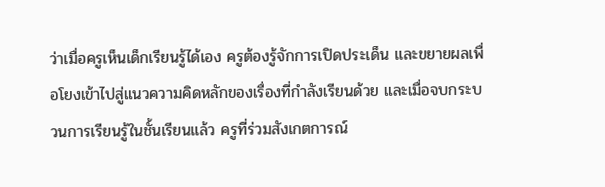ว่าเมื่อครูเห็นเด็กเรียนรู้ได้เอง ครูต้องรู้จักการเปิดประเด็น และขยายผลเพื่อโยงเข้าไปสู่แนวความคิดหลักของเรื่องที่กำลังเรียนด้วย และเมื่อจบกระบวนการเรียนรู้ในชั้นเรียนแล้ว ครูที่ร่วมสังเกตการณ์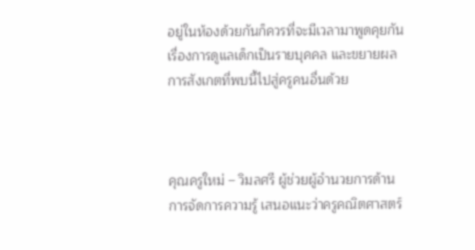อยู่ในห้องด้วยกันก็ควรที่จะมีเวลามาพูดคุยกันเรื่องการดูแลเด็กเป็นรายบุคคล และขยายผลการสังเกตที่พบนี้ไปสู่ครูคนอื่นด้วย



คุณครูใหม่ – วิมลศรี ผู้ช่วยผู้อำนวยการด้านการจัดการความรู้ เสนอแนะว่าครูคณิตศาสตร์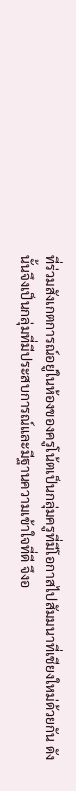ที่ร่วมสังเกตการณ์อยู่ในห้องของครูโน้ตเป็นกลุ่มครูที่มีโอกาสไปสัมมนาที่เชียงใหม่ด้วยกัน ดังนั้นจึงเป็นกลุ่มที่มีประสบการณ์และมีฐานความเข้าใจที่ดี จึงอ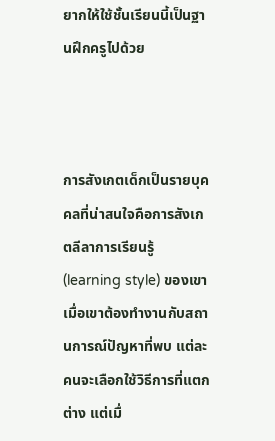ยากให้ใช้ชั้นเรียนนี้เป็นฐานฝึกครูไปด้วย



การสังเกตเด็กเป็นรายบุคคลที่น่าสนใจคือการสังเกตลีลาการเรียนรู้ (learning style) ของเขา เมื่อเขาต้องทำงานกับสถานการณ์ปัญหาที่พบ แต่ละคนจะเลือกใช้วิธีการที่แตกต่าง แต่เมื่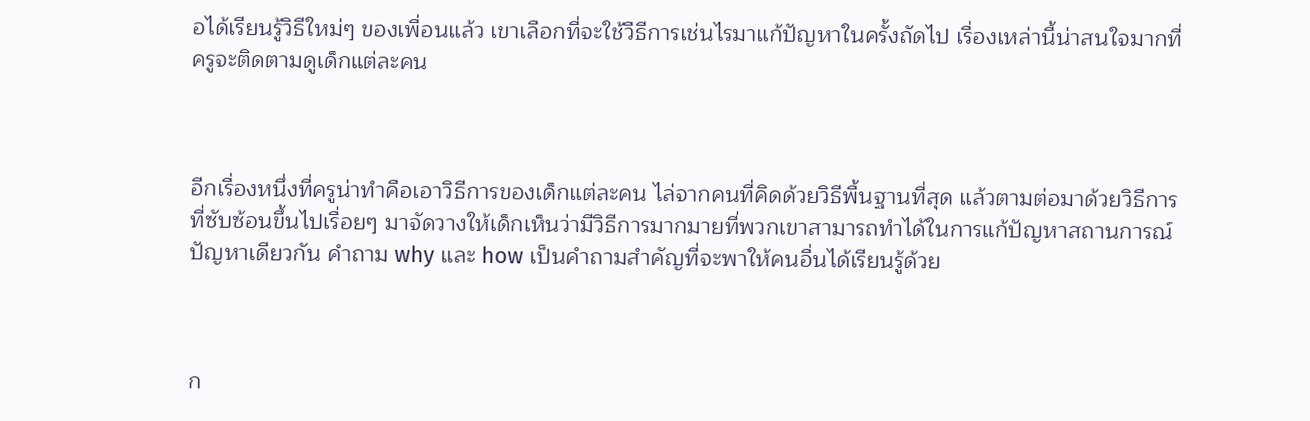อได้เรียนรู้วิธีใหม่ๆ ของเพื่อนแล้ว เขาเลือกที่จะใช้วืธีการเช่นไรมาแก้ปัญหาในครั้งถัดไป เรื่องเหล่านี้น่าสนใจมากที่ครูจะติดตามดูเด็กแต่ละคน



อีกเรื่องหนึ่งที่ครูน่าทำคือเอาวิธีการของเด็กแต่ละคน ไล่จากคนที่คิดด้วยวิธีพื้นฐานที่สุด แล้วตามต่อมาด้วยวิธีการที่ซับซ้อนขึ้นไปเรื่อยๆ มาจัดวางให้เด็กเห็นว่ามีวิธีการมากมายที่พวกเขาสามารถทำได้ในการแก้ปัญหาสถานการณ์ปัญหาเดียวกัน คำถาม why และ how เป็นคำถามสำคัญที่จะพาให้คนอื่นได้เรียนรู้ด้วย



ก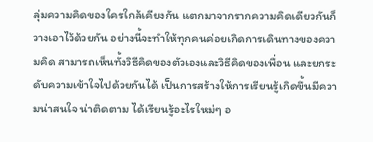ลุ่มความคิดของใครใกล้เคียงกัน แตกมาจากรากความคิดเดียวกันก็วางเอาไว้ด้วยกัน อย่างนี้จะทำให้ทุกคนค่อยเกิดการเดินทางของความคิด สามารถเห็นทั้งวิธีคิดของตัวเองและวิธีคิดของเพื่อน และยกระดับความเข้าใจไปด้วยกันได้ เป็นการสร้างให้การเรียนรู้เกิดขึ้นมีความน่าสนใจ น่าติดตาม ได้เรียนรู้อะไรใหม่ๆ อ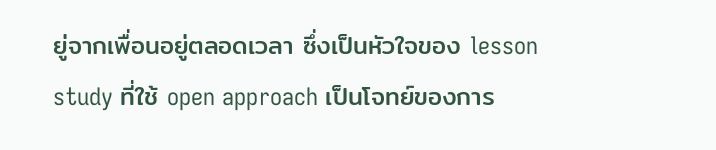ยู่จากเพื่อนอยู่ตลอดเวลา ซึ่งเป็นหัวใจของ lesson study ที่ใช้ open approach เป็นโจทย์ของการ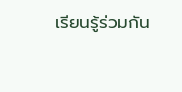เรียนรู้ร่วมกัน